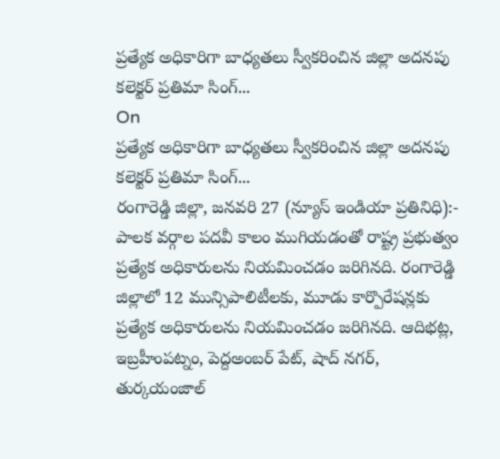ప్రత్యేక అధికారిగా బాధ్యతలు స్వీకరించిన జిల్లా అదనపు కలెక్టర్ ప్రతిమా సింగ్...
On
ప్రత్యేక అధికారిగా బాధ్యతలు స్వీకరించిన జిల్లా అదనపు కలెక్టర్ ప్రతిమా సింగ్...
రంగారెడ్డి జిల్లా, జనవరి 27 (న్యూస్ ఇండియా ప్రతినిధి):- పాలక వర్గాల పదవీ కాలం ముగియడంతో రాష్ట్ర ప్రభుత్వం ప్రత్యేక అధికారులను నియమించడం జరిగినది. రంగారెడ్డి జిల్లాలో 12 మున్సిపాలిటీలకు, మూడు కార్పొరేషన్లకు ప్రత్యేక అధికారులను నియమించడం జరిగినది. ఆదిభట్ల, ఇబ్రహీంపట్నం, పెద్దఅంబర్ పేట్, షాద్ నగర్, తుర్కయంజాల్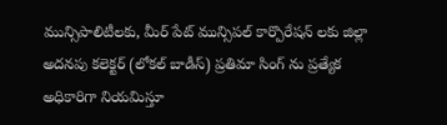మున్సిపాలిటీలకు, మీర్ పేట్ మున్సిపల్ కార్పొరేషన్ లకు జిల్లా అదనపు కలెక్టర్ (లోకల్ బాడీస్) ప్రతిమా సింగ్ ను ప్రత్యేక అధికారిగా నియమిస్తూ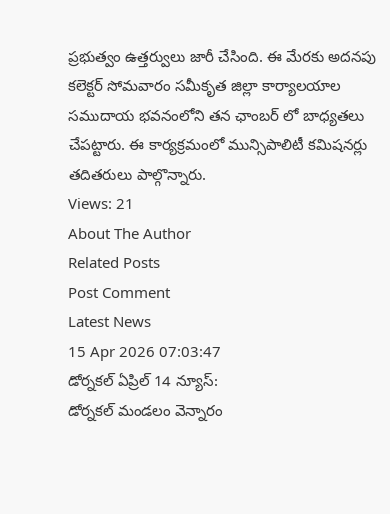ప్రభుత్వం ఉత్తర్వులు జారీ చేసింది. ఈ మేరకు అదనపు కలెక్టర్ సోమవారం సమీకృత జిల్లా కార్యాలయాల సముదాయ భవనంలోని తన ఛాంబర్ లో బాధ్యతలు చేపట్టారు. ఈ కార్యక్రమంలో మున్సిపాలిటీ కమిషనర్లు
తదితరులు పాల్గొన్నారు.
Views: 21
About The Author
Related Posts
Post Comment
Latest News
15 Apr 2026 07:03:47
డోర్నకల్ ఏప్రిల్ 14 న్యూస్:
డోర్నకల్ మండలం వెన్నారం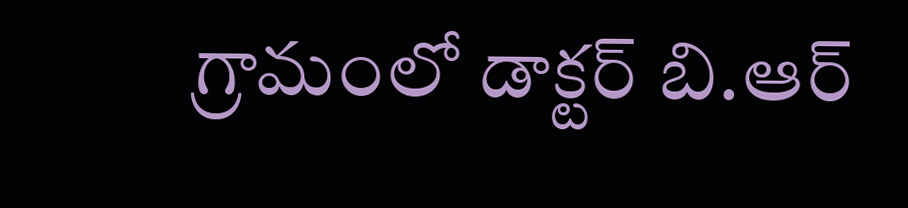గ్రామంలో డాక్టర్ బి.ఆర్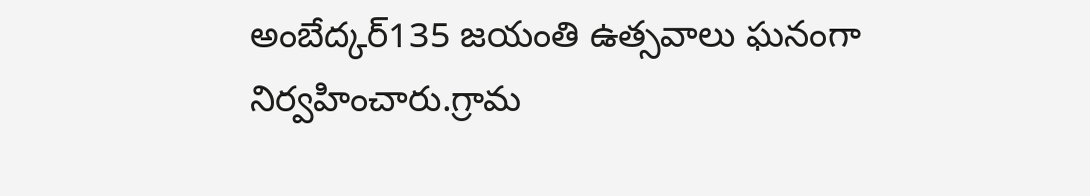అంబేద్కర్135 జయంతి ఉత్సవాలు ఘనంగా నిర్వహించారు.గ్రామ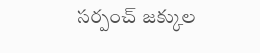సర్పంచ్ జక్కుల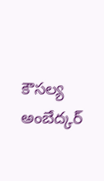కౌసల్య అంబేద్కర్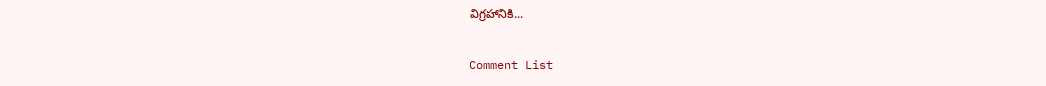విగ్రహానికి...

Comment List